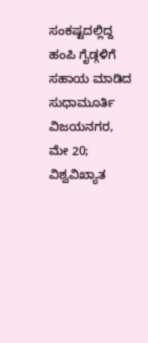ಸಂಕಷ್ಟದಲ್ಲಿದ್ದ ಹಂಪಿ ಗೈಡ್ಗಳಿಗೆ ಸಹಾಯ ಮಾಡಿದ ಸುಧಾಮೂರ್ತಿ
ವಿಜಯನಗರ, ಮೇ 20; ವಿಶ್ವವಿಖ್ಯಾತ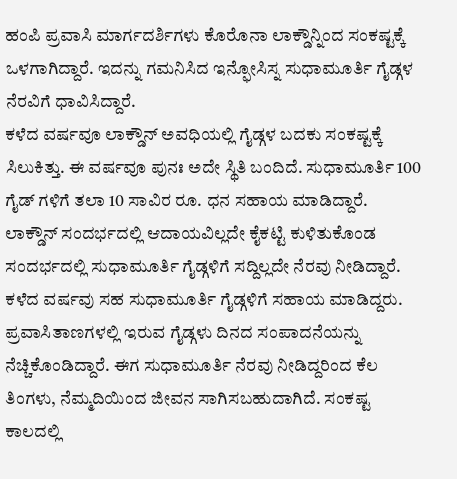ಹಂಪಿ ಪ್ರವಾಸಿ ಮಾರ್ಗದರ್ಶಿಗಳು ಕೊರೊನಾ ಲಾಕ್ಡೌನ್ನಿಂದ ಸಂಕಷ್ಟಕ್ಕೆ ಒಳಗಾಗಿದ್ದಾರೆ. ಇದನ್ನು ಗಮನಿಸಿದ ಇನ್ಫೋಸಿಸ್ನ ಸುಧಾಮೂರ್ತಿ ಗೈಡ್ಗಳ ನೆರವಿಗೆ ಧಾವಿಸಿದ್ದಾರೆ.
ಕಳೆದ ವರ್ಷವೂ ಲಾಕ್ಡೌನ್ ಅವಧಿಯಲ್ಲಿ ಗೈಡ್ಗಳ ಬದಕು ಸಂಕಷ್ಟಕ್ಕೆ ಸಿಲುಕಿತ್ತು. ಈ ವರ್ಷವೂ ಪುನಃ ಅದೇ ಸ್ಥಿತಿ ಬಂದಿದೆ. ಸುಧಾಮೂರ್ತಿ 100 ಗೈಡ್ ಗಳಿಗೆ ತಲಾ 10 ಸಾವಿರ ರೂ. ಧನ ಸಹಾಯ ಮಾಡಿದ್ದಾರೆ. ಲಾಕ್ಡೌನ್ ಸಂದರ್ಭದಲ್ಲಿ ಆದಾಯವಿಲ್ಲದೇ ಕೈಕಟ್ಟಿ ಕುಳಿತುಕೊಂಡ ಸಂದರ್ಭದಲ್ಲಿ ಸುಧಾಮೂರ್ತಿ ಗೈಡ್ಗಳಿಗೆ ಸದ್ದಿಲ್ಲದೇ ನೆರವು ನೀಡಿದ್ದಾರೆ. ಕಳೆದ ವರ್ಷವು ಸಹ ಸುಧಾಮೂರ್ತಿ ಗೈಡ್ಗಳಿಗೆ ಸಹಾಯ ಮಾಡಿದ್ದರು.
ಪ್ರವಾಸಿತಾಣಗಳಲ್ಲಿ ಇರುವ ಗೈಡ್ಗಳು ದಿನದ ಸಂಪಾದನೆಯನ್ನು ನೆಚ್ಚಿಕೊಂಡಿದ್ದಾರೆ. ಈಗ ಸುಧಾಮೂರ್ತಿ ನೆರವು ನೀಡಿದ್ದರಿಂದ ಕೆಲ ತಿಂಗಳು, ನೆಮ್ಮದಿಯಿಂದ ಜೀವನ ಸಾಗಿಸಬಹುದಾಗಿದೆ. ಸಂಕಷ್ಟ ಕಾಲದಲ್ಲಿ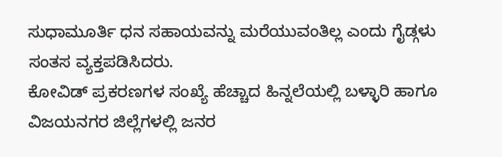ಸುಧಾಮೂರ್ತಿ ಧನ ಸಹಾಯವನ್ನು ಮರೆಯುವಂತಿಲ್ಲ ಎಂದು ಗೈಡ್ಗಳು ಸಂತಸ ವ್ಯಕ್ತಪಡಿಸಿದರು.
ಕೋವಿಡ್ ಪ್ರಕರಣಗಳ ಸಂಖ್ಯೆ ಹೆಚ್ಚಾದ ಹಿನ್ನಲೆಯಲ್ಲಿ ಬಳ್ಳಾರಿ ಹಾಗೂ ವಿಜಯನಗರ ಜಿಲ್ಲೆಗಳಲ್ಲಿ ಜನರ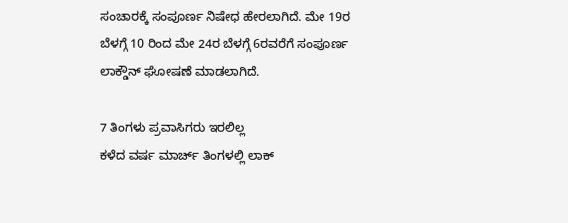ಸಂಚಾರಕ್ಕೆ ಸಂಪೂರ್ಣ ನಿಷೇಧ ಹೇರಲಾಗಿದೆ. ಮೇ 19ರ ಬೆಳಗ್ಗೆ 10 ರಿಂದ ಮೇ 24ರ ಬೆಳಗ್ಗೆ 6ರವರೆಗೆ ಸಂಪೂರ್ಣ ಲಾಕ್ಡೌನ್ ಘೋಷಣೆ ಮಾಡಲಾಗಿದೆ.

7 ತಿಂಗಳು ಪ್ರವಾಸಿಗರು ಇರಲಿಲ್ಲ
ಕಳೆದ ವರ್ಷ ಮಾರ್ಚ್ ತಿಂಗಳಲ್ಲಿ ಲಾಕ್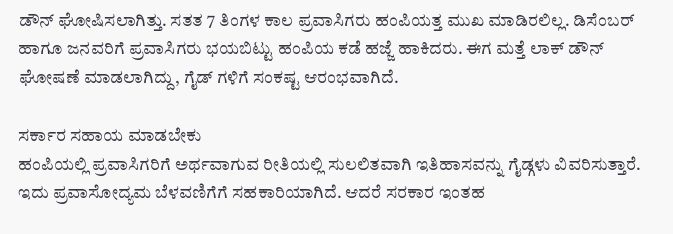ಡೌನ್ ಘೋಷಿಸಲಾಗಿತ್ತು. ಸತತ 7 ತಿಂಗಳ ಕಾಲ ಪ್ರವಾಸಿಗರು ಹಂಪಿಯತ್ತ ಮುಖ ಮಾಡಿರಲಿಲ್ಲ. ಡಿಸೆಂಬರ್ ಹಾಗೂ ಜನವರಿಗೆ ಪ್ರವಾಸಿಗರು ಭಯಬಿಟ್ಟು ಹಂಪಿಯ ಕಡೆ ಹಜ್ಜೆ ಹಾಕಿದರು. ಈಗ ಮತ್ತೆ ಲಾಕ್ ಡೌನ್ ಘೋಷಣೆ ಮಾಡಲಾಗಿದ್ದು, ಗೈಡ್ ಗಳಿಗೆ ಸಂಕಷ್ಟ ಆರಂಭವಾಗಿದೆ.

ಸರ್ಕಾರ ಸಹಾಯ ಮಾಡಬೇಕು
ಹಂಪಿಯಲ್ಲಿ ಪ್ರವಾಸಿಗರಿಗೆ ಅರ್ಥವಾಗುವ ರೀತಿಯಲ್ಲಿ ಸುಲಲಿತವಾಗಿ ಇತಿಹಾಸವನ್ನು ಗೈಡ್ಗಳು ವಿವರಿಸುತ್ತಾರೆ. ಇದು ಪ್ರವಾಸೋದ್ಯಮ ಬೆಳವಣಿಗೆಗೆ ಸಹಕಾರಿಯಾಗಿದೆ. ಆದರೆ ಸರಕಾರ ಇಂತಹ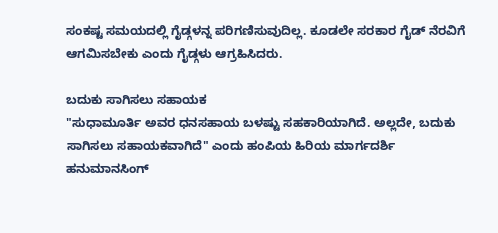ಸಂಕಷ್ಟ ಸಮಯದಲ್ಲಿ ಗೈಡ್ಗಳನ್ನ ಪರಿಗಣಿಸುವುದಿಲ್ಲ. ಕೂಡಲೇ ಸರಕಾರ ಗೈಡ್ ನೆರವಿಗೆ ಆಗಮಿಸಬೇಕು ಎಂದು ಗೈಡ್ಗಳು ಆಗ್ರಹಿಸಿದರು.

ಬದುಕು ಸಾಗಿಸಲು ಸಹಾಯಕ
"ಸುಧಾಮೂರ್ತಿ ಅವರ ಧನಸಹಾಯ ಬಳಷ್ಟು ಸಹಕಾರಿಯಾಗಿದೆ. ಅಲ್ಲದೇ, ಬದುಕು ಸಾಗಿಸಲು ಸಹಾಯಕವಾಗಿದೆ" ಎಂದು ಹಂಪಿಯ ಹಿರಿಯ ಮಾರ್ಗದರ್ಶಿ ಹನುಮಾನಸಿಂಗ್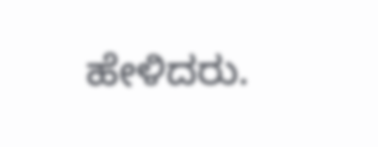ಹೇಳಿದರು.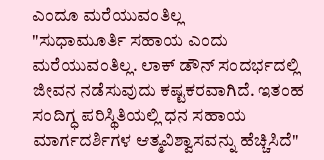ಎಂದೂ ಮರೆಯುವಂತಿಲ್ಲ
"ಸುಧಾಮೂರ್ತಿ ಸಹಾಯ ಎಂದು ಮರೆಯುವಂತಿಲ್ಲ. ಲಾಕ್ ಡೌನ್ ಸಂದರ್ಭದಲ್ಲಿ ಜೀವನ ನಡೆಸುವುದು ಕಷ್ಟಕರವಾಗಿದೆ. ಇತಂಹ ಸಂದಿಗ್ಧ ಪರಿಸ್ಥಿತಿಯಲ್ಲಿ ಧನ ಸಹಾಯ ಮಾರ್ಗದರ್ಶಿಗಳ ಆತ್ಮವಿಶ್ವಾಸವನ್ನು ಹೆಚ್ಚಿಸಿದೆ"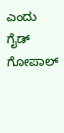ಎಂದು ಗೈಡ್ ಗೋಪಾಲ್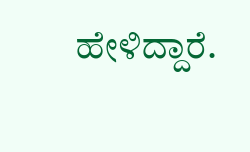ಹೇಳಿದ್ದಾರೆ.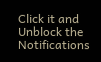Click it and Unblock the Notifications